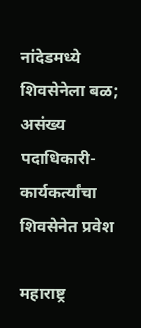नांदेडमध्ये शिवसेनेला बळ; असंख्य पदाधिकारी-कार्यकर्त्यांचा शिवसेनेत प्रवेश

महाराष्ट्र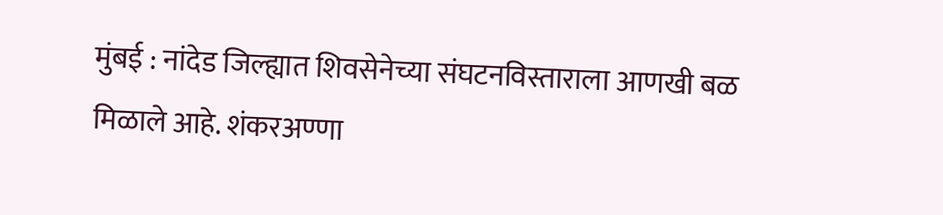मुंबई : नांदेड जिल्ह्यात शिवसेनेच्या संघटनविस्ताराला आणखी बळ मिळाले आहे. शंकरअण्णा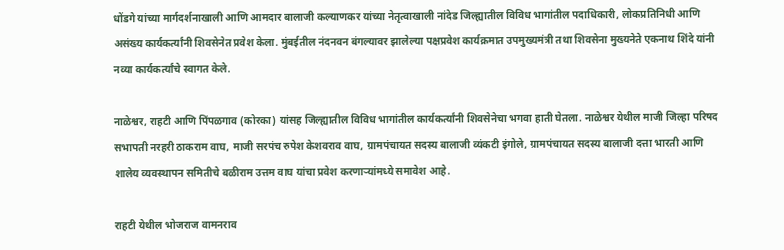धोंडगे यांच्या मार्गदर्शनाखाली आणि आमदार बालाजी कल्याणकर यांच्या नेतृत्वाखाली नांदेड जिल्ह्यातील विविध भागांतील पदाधिकारी, लोकप्रतिनिधी आणि असंख्य कार्यकर्त्यांनी शिवसेनेत प्रवेश केला. मुंबईतील नंदनवन बंगल्यावर झालेल्या पक्षप्रवेश कार्यक्रमात उपमुख्यमंत्री तथा शिवसेना मुख्यनेते एकनाथ शिंदे यांनी नव्या कार्यकर्त्यांचे स्वागत केले.

नाळेश्वर, राहटी आणि पिंपळगाव (कोरका) यांसह जिल्ह्यातील विविध भागांतील कार्यकर्त्यांनी शिवसेनेचा भगवा हाती घेतला. नाळेश्वर येथील माजी जिल्हा परिषद सभापती नरहरी ठाकराम वाघ, माजी सरपंच रुपेश केशवराव वाघ, ग्रामपंचायत सदस्य बालाजी व्यंकटी इंगोले, ग्रामपंचायत सदस्य बालाजी दत्ता भारती आणि शालेय व्यवस्थापन समितीचे बळीराम उत्तम वाघ यांचा प्रवेश करणाऱ्यांमध्ये समावेश आहे.

राहटी येथील भोजराज वामनराव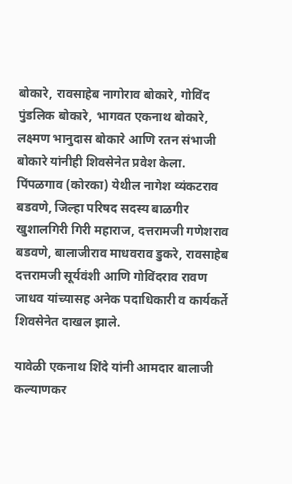बोकारे, रावसाहेब नागोराव बोकारे, गोविंद पुंडलिक बोकारे, भागवत एकनाथ बोकारे, लक्ष्मण भानुदास बोकारे आणि रतन संभाजी बोकारे यांनीही शिवसेनेत प्रवेश केला. पिंपळगाव (कोरका) येथील नागेश व्यंकटराव बडवणे, जिल्हा परिषद सदस्य बाळगीर खुशालगिरी गिरी महाराज, दत्तरामजी गणेशराव बडवणे, बालाजीराव माधवराव डुकरे, रावसाहेब दत्तरामजी सूर्यवंशी आणि गोविंदराव रावण जाधव यांच्यासह अनेक पदाधिकारी व कार्यकर्ते शिवसेनेत दाखल झाले.

यावेळी एकनाथ शिंदे यांनी आमदार बालाजी कल्याणकर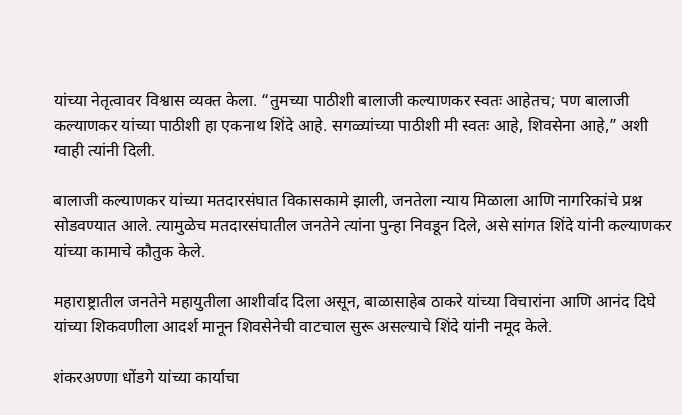यांच्या नेतृत्वावर विश्वास व्यक्त केला. “तुमच्या पाठीशी बालाजी कल्याणकर स्वतः आहेतच; पण बालाजी कल्याणकर यांच्या पाठीशी हा एकनाथ शिंदे आहे. सगळ्यांच्या पाठीशी मी स्वतः आहे, शिवसेना आहे,” अशी ग्वाही त्यांनी दिली.

बालाजी कल्याणकर यांच्या मतदारसंघात विकासकामे झाली, जनतेला न्याय मिळाला आणि नागरिकांचे प्रश्न सोडवण्यात आले. त्यामुळेच मतदारसंघातील जनतेने त्यांना पुन्हा निवडून दिले, असे सांगत शिंदे यांनी कल्याणकर यांच्या कामाचे कौतुक केले.

महाराष्ट्रातील जनतेने महायुतीला आशीर्वाद दिला असून, बाळासाहेब ठाकरे यांच्या विचारांना आणि आनंद दिघे यांच्या शिकवणीला आदर्श मानून शिवसेनेची वाटचाल सुरू असल्याचे शिंदे यांनी नमूद केले.

शंकरअण्णा धोंडगे यांच्या कार्याचा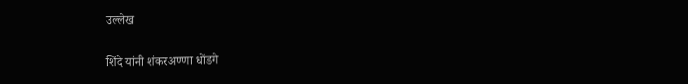उल्लेख

शिंदे यांनी शंकरअण्णा धोंडगे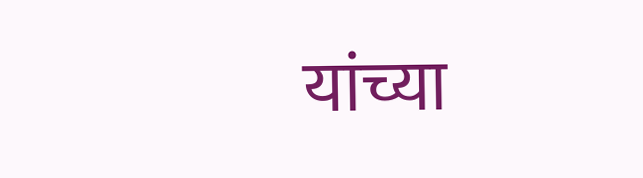यांच्या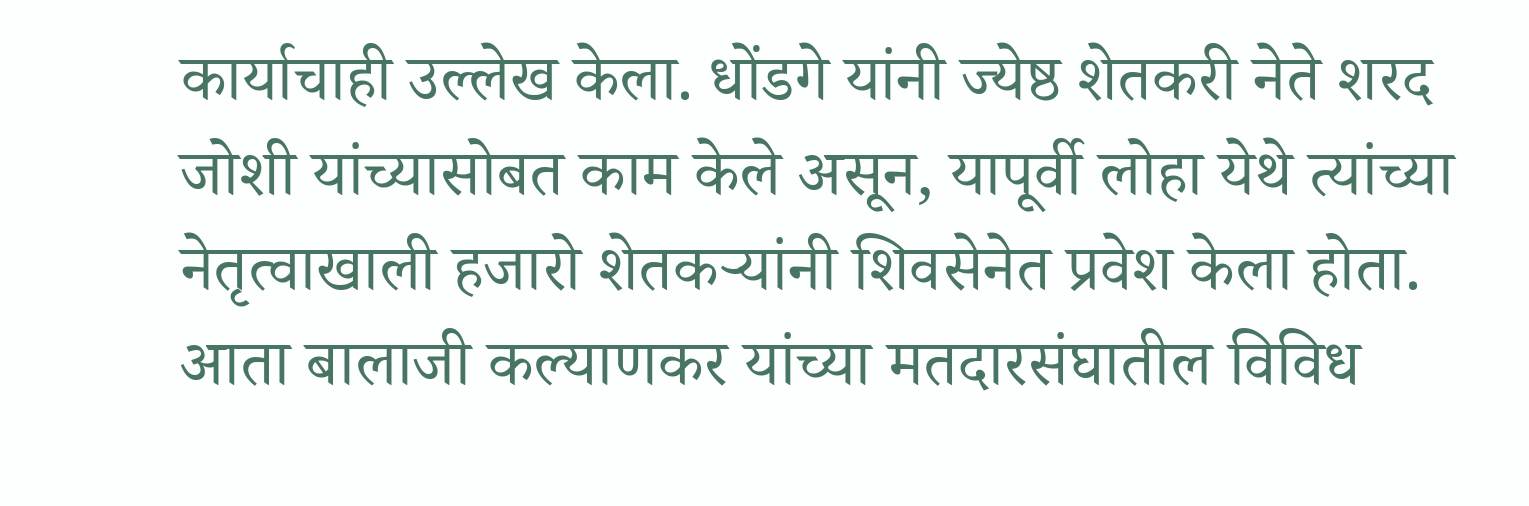कार्याचाही उल्लेख केला. धोंडगे यांनी ज्येष्ठ शेतकरी नेते शरद जोशी यांच्यासोबत काम केले असून, यापूर्वी लोहा येथे त्यांच्या नेतृत्वाखाली हजारो शेतकऱ्यांनी शिवसेनेत प्रवेश केला होता. आता बालाजी कल्याणकर यांच्या मतदारसंघातील विविध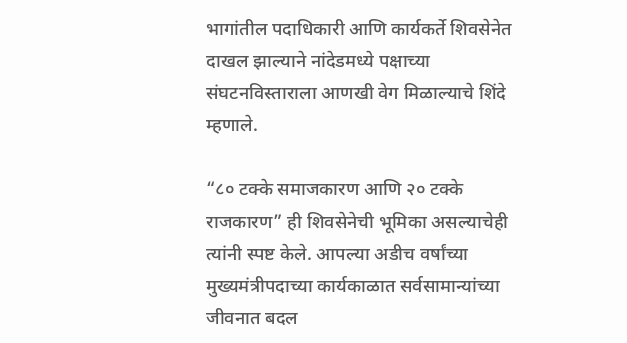भागांतील पदाधिकारी आणि कार्यकर्ते शिवसेनेत दाखल झाल्याने नांदेडमध्ये पक्षाच्या संघटनविस्ताराला आणखी वेग मिळाल्याचे शिंदे म्हणाले.

“८० टक्के समाजकारण आणि २० टक्के राजकारण” ही शिवसेनेची भूमिका असल्याचेही त्यांनी स्पष्ट केले. आपल्या अडीच वर्षांच्या मुख्यमंत्रीपदाच्या कार्यकाळात सर्वसामान्यांच्या जीवनात बदल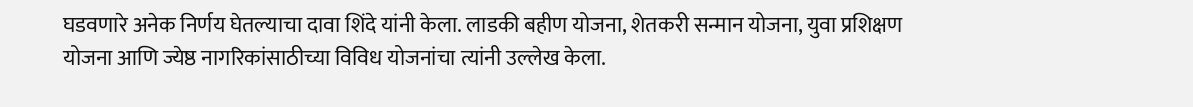घडवणारे अनेक निर्णय घेतल्याचा दावा शिंदे यांनी केला. लाडकी बहीण योजना, शेतकरी सन्मान योजना, युवा प्रशिक्षण योजना आणि ज्येष्ठ नागरिकांसाठीच्या विविध योजनांचा त्यांनी उल्लेख केला.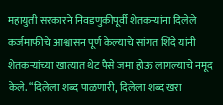महायुती सरकारने निवडणुकीपूर्वी शेतकऱ्यांना दिलेले कर्जमाफीचे आश्वासन पूर्ण केल्याचे सांगत शिंदे यांनी शेतकऱ्यांच्या खात्यात थेट पैसे जमा होऊ लागल्याचे नमूद केले. “दिलेला शब्द पाळणारी, दिलेला शब्द खरा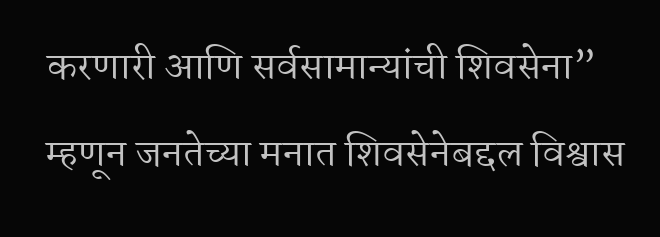करणारी आणि सर्वसामान्यांची शिवसेना” म्हणून जनतेच्या मनात शिवसेनेबद्दल विश्वास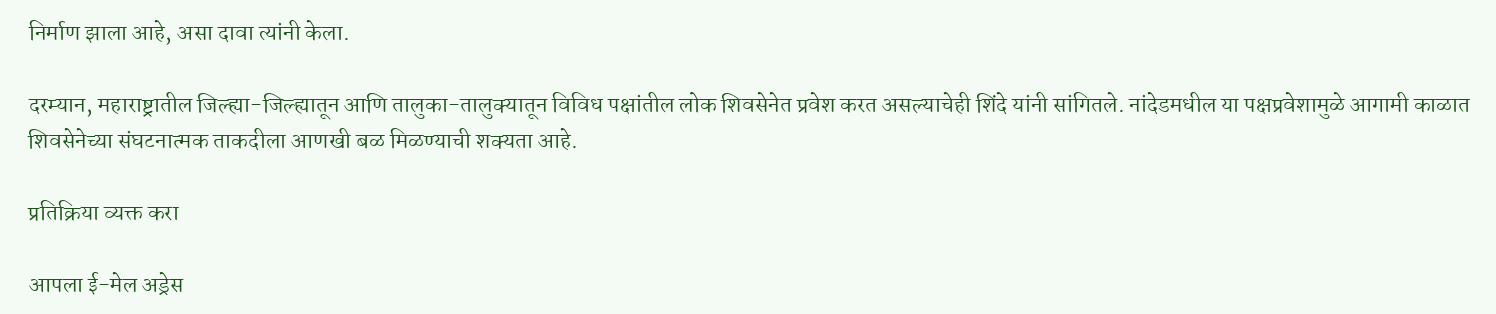निर्माण झाला आहे, असा दावा त्यांनी केला.

दरम्यान, महाराष्ट्रातील जिल्ह्या-जिल्ह्यातून आणि तालुका-तालुक्यातून विविध पक्षांतील लोक शिवसेनेत प्रवेश करत असल्याचेही शिंदे यांनी सांगितले. नांदेडमधील या पक्षप्रवेशामुळे आगामी काळात शिवसेनेच्या संघटनात्मक ताकदीला आणखी बळ मिळण्याची शक्यता आहे.

प्रतिक्रिया व्यक्त करा

आपला ई-मेल अड्रेस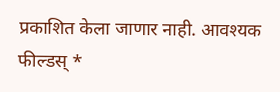प्रकाशित केला जाणार नाही. आवश्यक फील्डस् *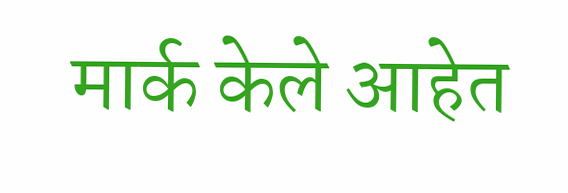मार्क केले आहेत